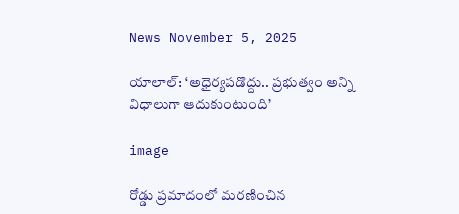News November 5, 2025

యాలాల్: ‘అధైర్యపడొద్దు.. ప్రభుత్వం అన్ని విధాలుగా ఆదుకుంటుంది’

image

రోడ్డు ప్రమాదంలో మరణించిన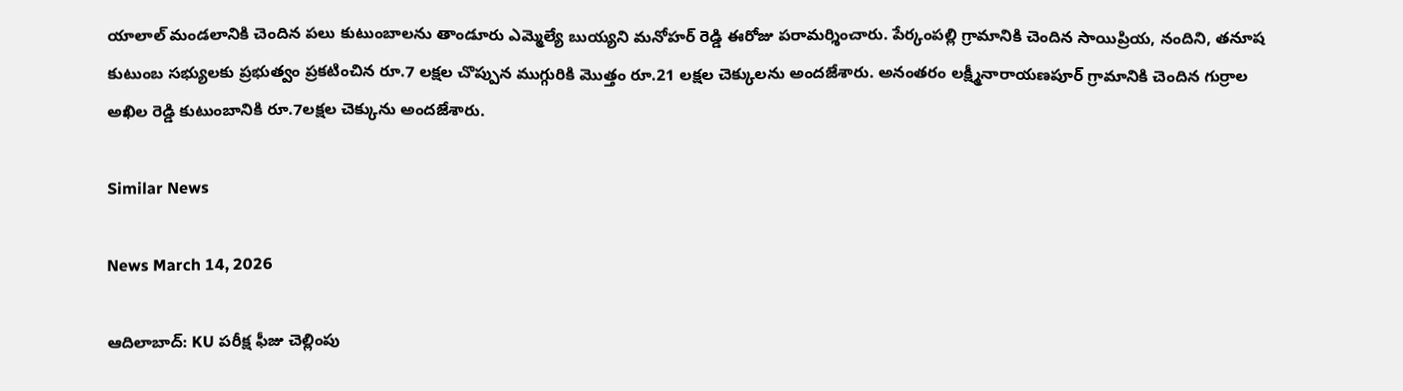యాలాల్ మండలానికి చెందిన పలు కుటుంబాలను తాండూరు ఎమ్మెల్యే బుయ్యని మనోహర్ రెడ్డి ఈరోజు పరామర్శించారు. పేర్కంపల్లి గ్రామానికి చెందిన సాయిప్రియ, నందిని, తనూష కుటుంబ సభ్యులకు ప్రభుత్వం ప్రకటించిన రూ.7 లక్షల చొప్పున ముగ్గురికి మొత్తం రూ.21 లక్షల చెక్కులను అందజేశారు. అనంతరం లక్ష్మీనారాయణపూర్ గ్రామానికి చెందిన గుర్రాల అఖిల రెడ్డి కుటుంబానికి రూ.7లక్షల చెక్కును అందజేశారు.

Similar News

News March 14, 2026

ఆదిలాబాద్: KU పరీక్ష ఫీజు చెల్లింపు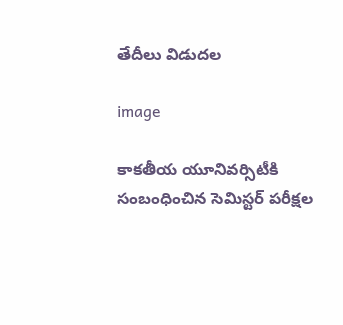తేదీలు విడుదల

image

కాకతీయ యూనివర్సిటీకి సంబంధించిన సెమిస్టర్ పరీక్షల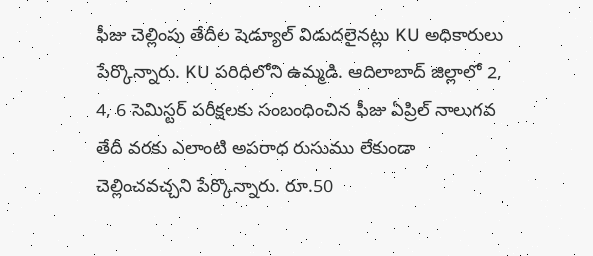ఫీజు చెల్లింపు తేదీల షెడ్యూల్ విడుదలైనట్లు KU అధికారులు పేర్కొన్నారు. KU పరిధిలోని ఉమ్మడి. ఆదిలాబాద్ జిల్లాలో 2, 4, 6 సెమిస్టర్ పరీక్షలకు సంబంధించిన ఫీజు ఏప్రిల్ నాలుగవ తేదీ వరకు ఎలాంటి అపరాధ రుసుము లేకుండా చెల్లించవచ్చని పేర్కొన్నారు. రూ.50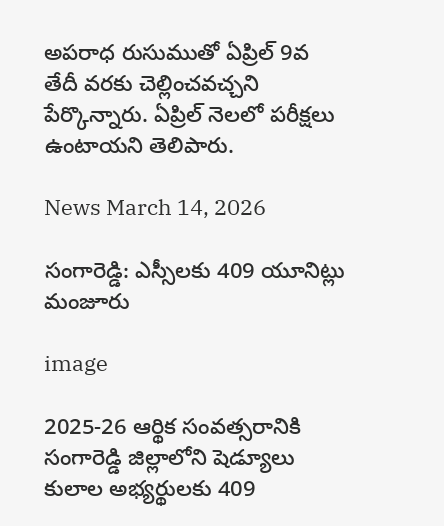అపరాధ రుసుముతో ఏప్రిల్ 9వ తేదీ వరకు చెల్లించవచ్చని పేర్కొన్నారు. ఏప్రిల్ నెలలో పరీక్షలు ఉంటాయని తెలిపారు.

News March 14, 2026

సంగారెడ్డి: ఎస్సీలకు 409 యూనిట్లు మంజూరు

image

2025-26 ఆర్థిక సంవత్సరానికి సంగారెడ్డి జిల్లాలోని షెడ్యూలు కులాల అభ్యర్థులకు 409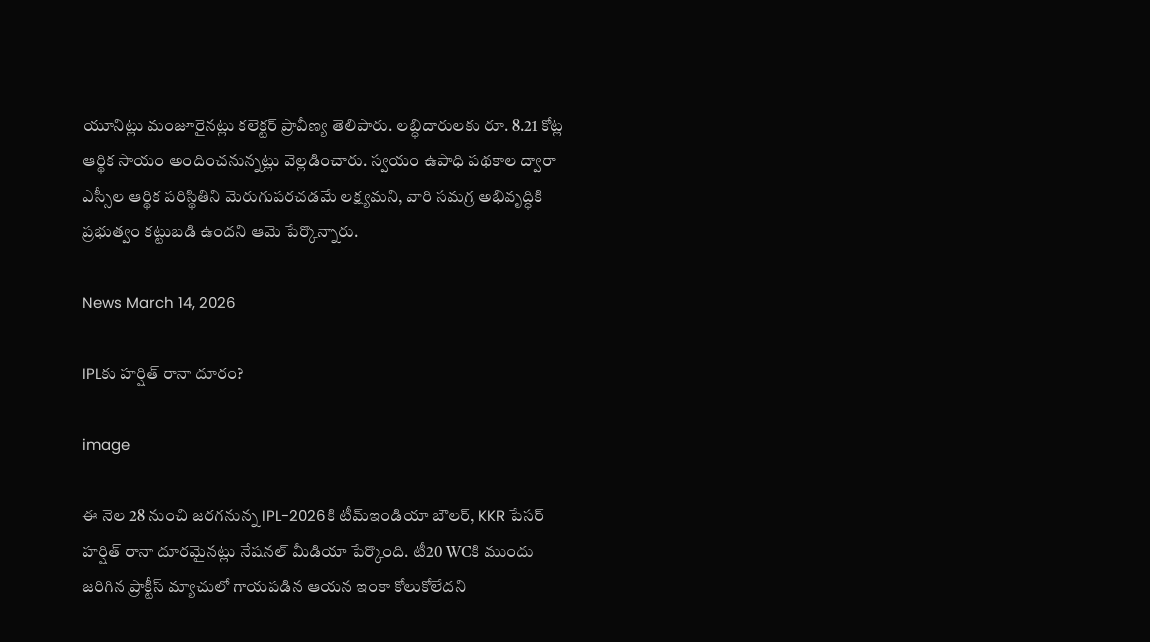యూనిట్లు మంజూరైనట్లు కలెక్టర్ ప్రావీణ్య తెలిపారు. లబ్ధిదారులకు రూ. 8.21 కోట్ల ఆర్థిక సాయం అందించనున్నట్లు వెల్లడించారు. స్వయం ఉపాధి పథకాల ద్వారా ఎస్సీల ఆర్థిక పరిస్థితిని మెరుగుపరచడమే లక్ష్యమని, వారి సమగ్ర అభివృద్ధికి ప్రభుత్వం కట్టుబడి ఉందని ఆమె పేర్కొన్నారు.

News March 14, 2026

IPLకు హర్షిత్ రానా దూరం?

image

ఈ నెల 28 నుంచి జరగనున్న IPL-2026కి టీమ్‌ఇండియా బౌలర్, KKR పేసర్ హర్షిత్ రానా దూరమైనట్లు నేషనల్ మీడియా పేర్కొంది. టీ20 WCకి ముందు జరిగిన ప్రాక్టీస్ మ్యాచులో గాయపడిన ఆయన ఇంకా కోలుకోలేదని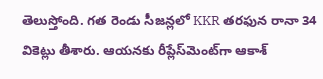తెలుస్తోంది. గత రెండు సీజన్లలో KKR తరఫున రానా 34 వికెట్లు తీశారు. ఆయనకు రీప్లేస్‌మెంట్‌గా ఆకాశ్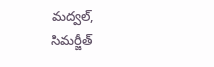మద్వల్, సిమర్జీత్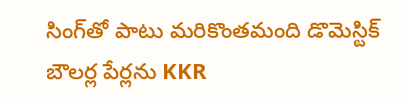సింగ్‌తో పాటు మరికొంతమంది డొమెస్టిక్ బౌలర్ల పేర్లను KKR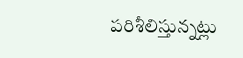పరిశీలిస్తున్నట్లు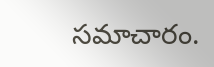సమాచారం.